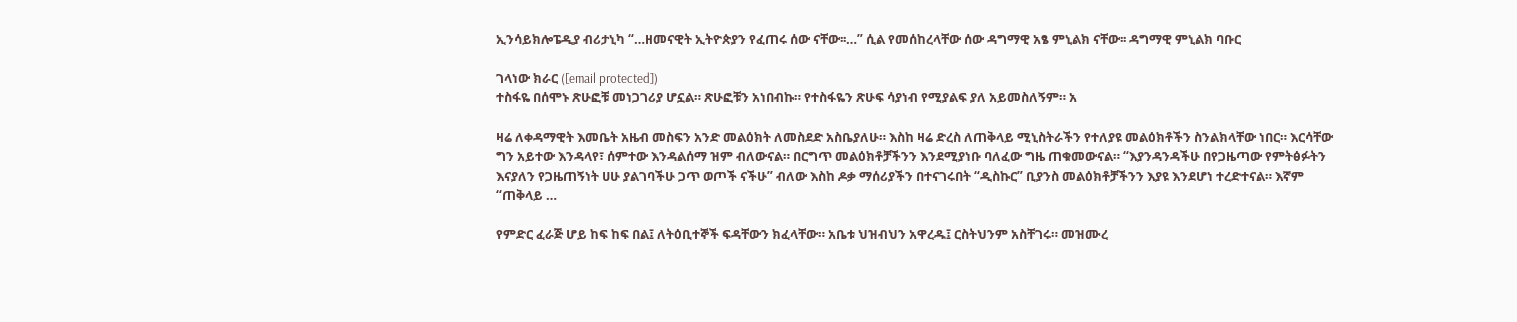ኢንሳይክሎፔዲያ ብሪታኒካ “…ዘመናዊት ኢትዮጵያን የፈጠሩ ሰው ናቸው፡፡…” ሲል የመሰከረላቸው ሰው ዳግማዊ አፄ ምኒልክ ናቸው፡፡ ዳግማዊ ምኒልክ ባቡር

ገላነው ክራር ([email protected])
ተስፋዬ በሰሞኑ ጽሁፎቹ መነጋገሪያ ሆኗል። ጽሁፎቹን አነበብኩ። የተስፋዬን ጽሁፍ ሳያነብ የሚያልፍ ያለ አይመስለኝም። አ

ዛሬ ለቀዳማዊት እመቤት አዜብ መስፍን አንድ መልዕክት ለመስደድ አስቤያለሁ። እስከ ዛሬ ድረስ ለጠቅላይ ሚኒስትራችን የተለያዩ መልዕክቶችን ስንልክላቸው ነበር። እርሳቸው ግን አይተው እንዳላየ፣ ሰምተው እንዳልሰማ ዝም ብለውናል። በርግጥ መልዕክቶቻችንን እንደሚያነቡ ባለፈው ግዜ ጠቁመውናል። “እያንዳንዳችሁ በየጋዜጣው የምትፅፉትን እናያለን የጋዜጠኝነት ሀሁ ያልገባችሁ ጋጥ ወጦች ናችሁ” ብለው እስከ ዶቃ ማሰሪያችን በተናገሩበት “ዲስኩር” ቢያንስ መልዕክቶቻችንን እያዩ እንደሆነ ተረድተናል። እኛም “ጠቅላይ …

የምድር ፈራጅ ሆይ ከፍ ከፍ በል፤ ለትዕቢተኞች ፍዳቸውን ክፈላቸው። አቤቱ ህዝብህን አዋረዱ፤ ርስትህንም አስቸገሩ። መዝሙረ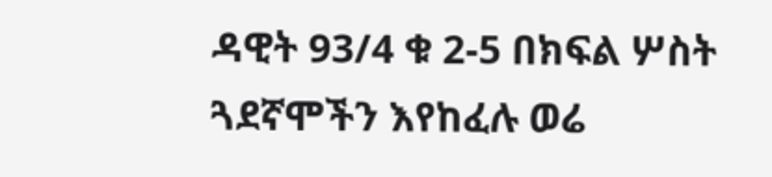ዳዊት 93/4 ቁ 2-5 በክፍል ሦስት ጓደኛሞችን እየከፈሉ ወሬ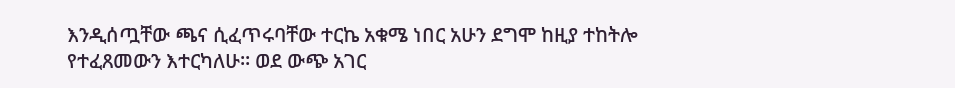እንዲሰጧቸው ጫና ሲፈጥሩባቸው ተርኬ አቁሜ ነበር አሁን ደግሞ ከዚያ ተከትሎ የተፈጸመውን እተርካለሁ። ወደ ውጭ አገር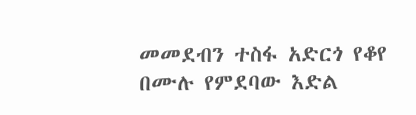መመደብን ተስፋ አድርጎ የቆየ በሙሉ የምደባው እድል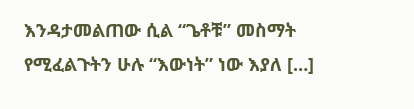እንዳታመልጠው ሲል “ጌቶቹ” መስማት የሚፈልጉትን ሁሉ “እውነት” ነው እያለ […]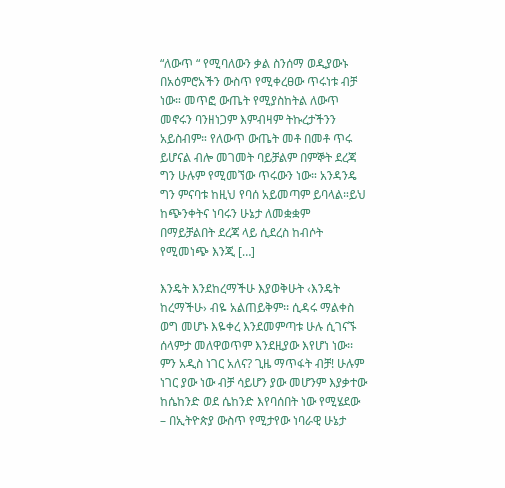“ለውጥ “ የሚባለውን ቃል ስንሰማ ወዲያውኑ በአዕምሮአችን ውስጥ የሚቀረፀው ጥሩነቱ ብቻ ነው። መጥፎ ውጤት የሚያስከትል ለውጥ መኖሩን ባንዘነጋም እምብዛም ትኩረታችንን አይስብም። የለውጥ ውጤት መቶ በመቶ ጥሩ ይሆናል ብሎ መገመት ባይቻልም በምኞት ደረጃ ግን ሁሉም የሚመኘው ጥሩውን ነው። አንዳንዴ ግን ምናባቱ ከዚህ የባሰ አይመጣም ይባላል።ይህ ከጭንቀትና ነባሩን ሁኔታ ለመቋቋም በማይቻልበት ደረጃ ላይ ሲደረስ ከብሶት የሚመነጭ እንጂ […]

እንዴት እንደከረማችሁ እያወቅሁት ‹እንዴት ከረማችሁ› ብዬ አልጠይቅም፡፡ ሲዳሩ ማልቀስ ወግ መሆኑ እዬቀረ እንደመምጣቱ ሁሉ ሲገናኙ ሰላምታ መለዋወጥም እንደዚያው እየሆነ ነው፡፡ ምን አዲስ ነገር አለና? ጊዜ ማጥፋት ብቻ! ሁሉም ነገር ያው ነው ብቻ ሳይሆን ያው መሆንም እያቃተው ከሴከንድ ወደ ሴከንድ እየባሰበት ነው የሚሄደው – በኢትዮጵያ ውስጥ የሚታየው ነባራዊ ሁኔታ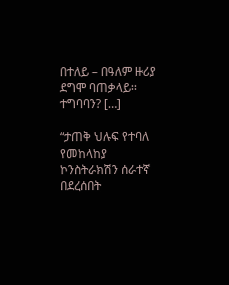በተለይ – በዓለም ዙሪያ ደግሞ ባጠቃላይ፡፡ ተግባባን? […]

“ታጠቅ ህሉፍ የተባለ የመከላከያ ኮንስትራክሽን ሰራተኛ በደረሰበት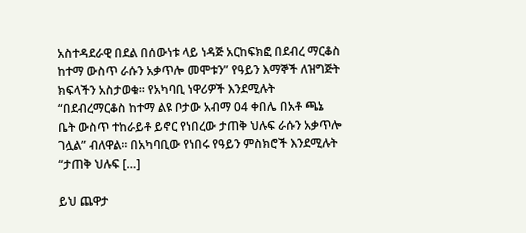አስተዳደራዊ በደል በሰውነቱ ላይ ነዳጅ አርከፍክፎ በደብረ ማርቆስ ከተማ ውስጥ ራሱን አቃጥሎ መሞቱን” የዓይን እማኞች ለዝግጅት ክፍላችን አስታወቁ፡፡ የአካባቢ ነዋሪዎች እንደሚሉት “በደብረማርቆስ ከተማ ልዩ ቦታው አብማ 04 ቀበሌ በአቶ ጫኔ ቤት ውስጥ ተከራይቶ ይኖር የነበረው ታጠቅ ህሉፍ ራሱን አቃጥሎ ገሏል” ብለዋል፡፡ በአካባቢው የነበሩ የዓይን ምስክሮች እንደሚሉት “ታጠቅ ህሉፍ […]

ይህ ጨዋታ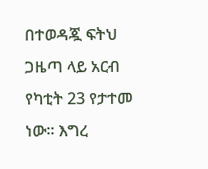በተወዳጇ ፍትህ ጋዜጣ ላይ አርብ የካቲት 23 የታተመ ነው። እግረ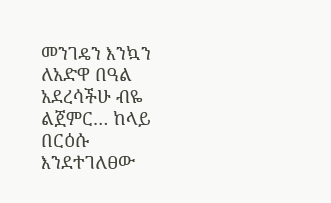መንገዴን እንኳን ለአድዋ በዓል አደረሳችሁ ብዬ ልጀምር… ከላይ በርዕሱ እንደተገለፀው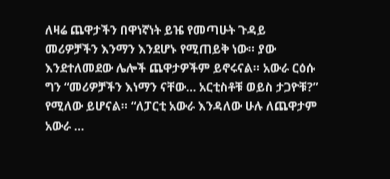ለዛሬ ጨዋታችን በዋነኛነት ይዤ የመጣሁት ጉዳይ መሪዎቻችን እንማን እንደሆኑ የሚጠይቅ ነው። ያው እንደተለመደው ሌሎች ጨዋታዎችም ይኖሩናል። አውራ ርዕሱ ግን “መሪዎቻችን እነማን ናቸው… አርቲስቶቹ ወይስ ታጋዮቹ?” የሚለው ይሆናል። “ለፓርቲ አውራ እንዳለው ሁሉ ለጨዋታም አውራ …